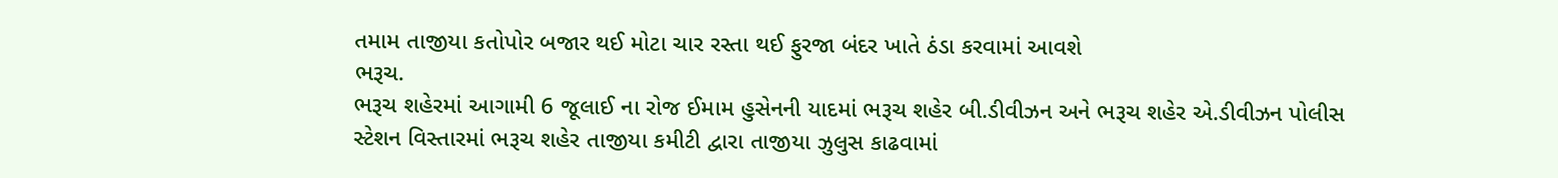તમામ તાજીયા કતોપોર બજાર થઈ મોટા ચાર રસ્તા થઈ ફુરજા બંદર ખાતે ઠંડા કરવામાં આવશે
ભરૂચ.
ભરૂચ શહેરમાં આગામી 6 જૂલાઈ ના રોજ ઈમામ હુસેનની યાદમાં ભરૂચ શહેર બી.ડીવીઝન અને ભરૂચ શહેર એ.ડીવીઝન પોલીસ સ્ટેશન વિસ્તારમાં ભરૂચ શહેર તાજીયા કમીટી દ્વારા તાજીયા ઝુલુસ કાઢવામાં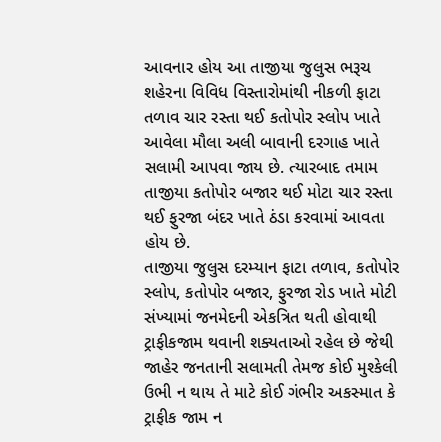આવનાર હોય આ તાજીયા જુલુસ ભરૂચ શહેરના વિવિધ વિસ્તારોમાંથી નીકળી ફાટા તળાવ ચાર રસ્તા થઈ કતોપોર સ્લોપ ખાતે આવેલા મૌલા અલી બાવાની દરગાહ ખાતે સલામી આપવા જાય છે. ત્યારબાદ તમામ તાજીયા કતોપોર બજાર થઈ મોટા ચાર રસ્તા થઈ ફુરજા બંદર ખાતે ઠંડા કરવામાં આવતા હોય છે.
તાજીયા જુલુસ દરમ્યાન ફાટા તળાવ, કતોપોર સ્લોપ, કતોપોર બજાર, ફુરજા રોડ ખાતે મોટી સંખ્યામાં જનમેદની એકત્રિત થતી હોવાથી ટ્રાફીકજામ થવાની શક્યતાઓ રહેલ છે જેથી જાહેર જનતાની સલામતી તેમજ કોઈ મુશ્કેલી ઉભી ન થાય તે માટે કોઈ ગંભીર અકસ્માત કે ટ્રાફીક જામ ન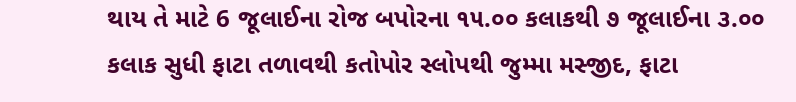થાય તે માટે 6 જૂલાઈના રોજ બપોરના ૧૫.૦૦ કલાકથી ૭ જૂલાઈના ૩.૦૦ કલાક સુધી ફાટા તળાવથી કતોપોર સ્લોપથી જુમ્મા મસ્જીદ, ફાટા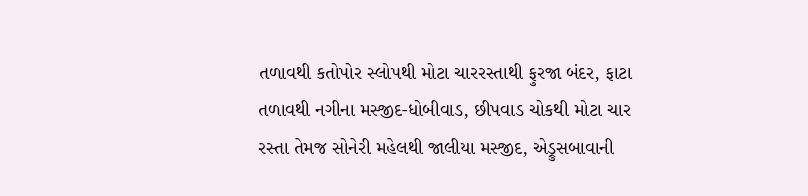તળાવથી કતોપોર સ્લોપથી મોટા ચારરસ્તાથી ફુરજા બંદર, ફાટા તળાવથી નગીના મસ્જીદ-ધોબીવાડ, છીપવાડ ચોકથી મોટા ચાર રસ્તા તેમજ સોનેરી મહેલથી જાલીયા મસ્જીદ, એડ્રુસબાવાની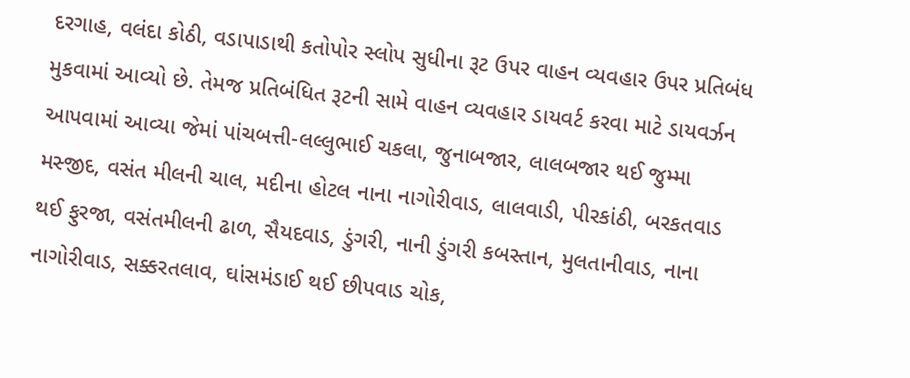દરગાહ, વલંદા કોઠી, વડાપાડાથી કતોપોર સ્લોપ સુધીના રૂટ ઉપર વાહન વ્યવહાર ઉપર પ્રતિબંધ મુકવામાં આવ્યો છે. તેમજ પ્રતિબંધિત રૂટની સામે વાહન વ્યવહાર ડાયવર્ટ કરવા માટે ડાયવર્ઝન આપવામાં આવ્યા જેમાં પાંચબત્તી-લલ્લુભાઈ ચકલા, જુનાબજાર, લાલબજાર થઈ જુમ્મા મસ્જીદ, વસંત મીલની ચાલ, મદીના હોટલ નાના નાગોરીવાડ, લાલવાડી, પીરકાંઠી, બરકતવાડ થઈ ફુરજા, વસંતમીલની ઢાળ, સૈયદવાડ, ડુંગરી, નાની ડુંગરી કબસ્તાન, મુલતાનીવાડ, નાના નાગોરીવાડ, સક્કરતલાવ, ઘાંસમંડાઈ થઈ છીપવાડ ચોક,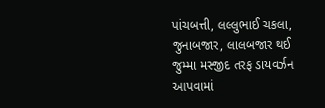પાંચબત્તી, લલ્લુભાઈ ચકલા, જુનાબજાર, લાલબજાર થઈ જુમ્મા મસ્જીદ તરફ ડાયવર્ઝન આપવામાં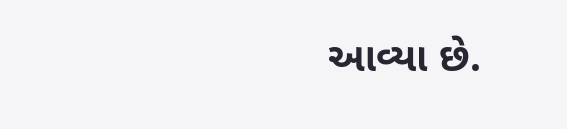આવ્યા છે.